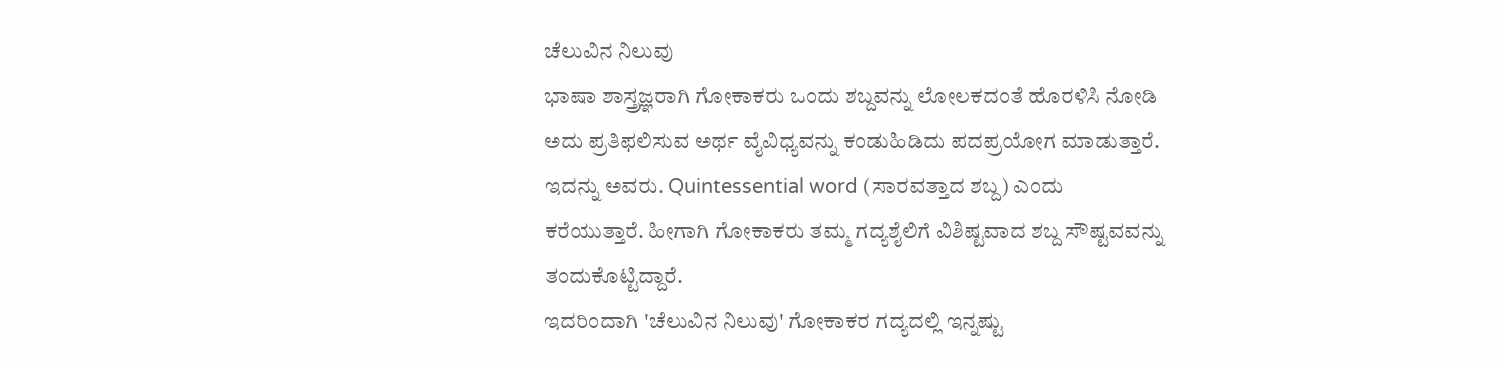ಚೆಲುವಿನ ನಿಲುವು
ಭಾಷಾ ಶಾಸ್ತ್ರಜ್ಞರಾಗಿ ಗೋಕಾಕರು ಒಂದು ಶಬ್ದವನ್ನು ಲೋಲಕದಂತೆ ಹೊರಳಿಸಿ ನೋಡಿ ಅದು ಪ್ರತಿಫಲಿಸುವ ಅರ್ಥ ವೈವಿಧ್ಯವನ್ನು ಕಂಡುಹಿಡಿದು ಪದಪ್ರಯೋಗ ಮಾಡುತ್ತಾರೆ. ಇದನ್ನು ಅವರು. Quintessential word (ಸಾರವತ್ತಾದ ಶಬ್ದ) ಎಂದು ಕರೆಯುತ್ತಾರೆ. ಹೀಗಾಗಿ ಗೋಕಾಕರು ತಮ್ಮ ಗದ್ಯಶೈಲಿಗೆ ವಿಶಿಷ್ಟವಾದ ಶಬ್ದ ಸೌಷ್ಟವವನ್ನು ತಂದುಕೊಟ್ಟಿದ್ದಾರೆ.
ಇದರಿಂದಾಗಿ 'ಚೆಲುವಿನ ನಿಲುವು' ಗೋಕಾಕರ ಗದ್ಯದಲ್ಲಿ ಇನ್ನಷ್ಟು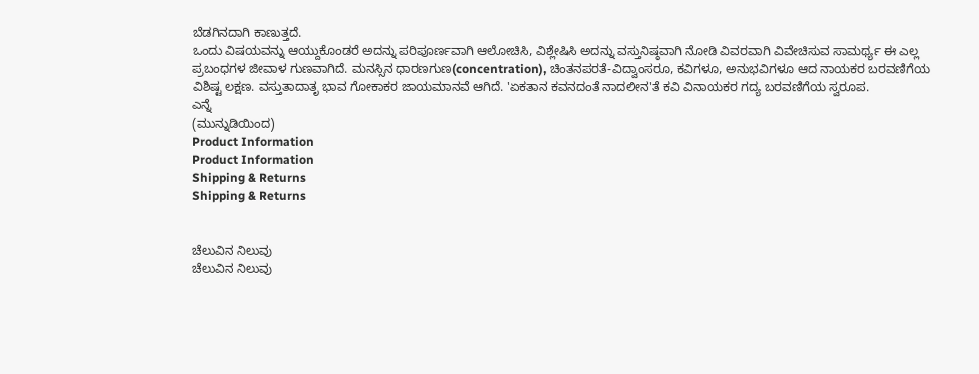ಬೆಡಗಿನದಾಗಿ ಕಾಣುತ್ತದೆ.
ಒಂದು ವಿಷಯವನ್ನು ಆಯ್ದುಕೊಂಡರೆ ಅದನ್ನು ಪರಿಪೂರ್ಣವಾಗಿ ಆಲೋಚಿಸಿ, ವಿಶ್ಲೇಷಿಸಿ ಅದನ್ನು ವಸ್ತುನಿಷ್ಠವಾಗಿ ನೋಡಿ ವಿವರವಾಗಿ ವಿವೇಚಿಸುವ ಸಾಮರ್ಥ್ಯ ಈ ಎಲ್ಲ ಪ್ರಬಂಧಗಳ ಜೀವಾಳ ಗುಣವಾಗಿದೆ. ಮನಸ್ಸಿನ ಧಾರಣಗುಣ(concentration), ಚಿಂತನಪರತೆ-ವಿದ್ವಾಂಸರೂ, ಕವಿಗಳೂ, ಅನುಭವಿಗಳೂ ಆದ ನಾಯಕರ ಬರವಣಿಗೆಯ ವಿಶಿಷ್ಟ ಲಕ್ಷಣ. ವಸ್ತುತಾದಾತೃ ಭಾವ ಗೋಕಾಕರ ಜಾಯಮಾನವೆ ಆಗಿದೆ. 'ಏಕತಾನ ಕವನದಂತೆ ನಾದಲೀನ'ತೆ ಕವಿ ವಿನಾಯಕರ ಗದ್ಯ ಬರವಣಿಗೆಯ ಸ್ವರೂಪ.
ಎನ್ನೆ
(ಮುನ್ನುಡಿಯಿಂದ)
Product Information
Product Information
Shipping & Returns
Shipping & Returns


ಚೆಲುವಿನ ನಿಲುವು
ಚೆಲುವಿನ ನಿಲುವು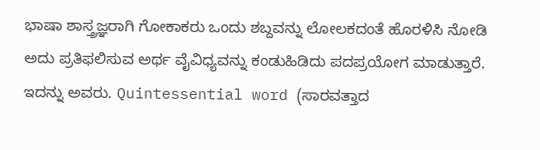ಭಾಷಾ ಶಾಸ್ತ್ರಜ್ಞರಾಗಿ ಗೋಕಾಕರು ಒಂದು ಶಬ್ದವನ್ನು ಲೋಲಕದಂತೆ ಹೊರಳಿಸಿ ನೋಡಿ ಅದು ಪ್ರತಿಫಲಿಸುವ ಅರ್ಥ ವೈವಿಧ್ಯವನ್ನು ಕಂಡುಹಿಡಿದು ಪದಪ್ರಯೋಗ ಮಾಡುತ್ತಾರೆ. ಇದನ್ನು ಅವರು. Quintessential word (ಸಾರವತ್ತಾದ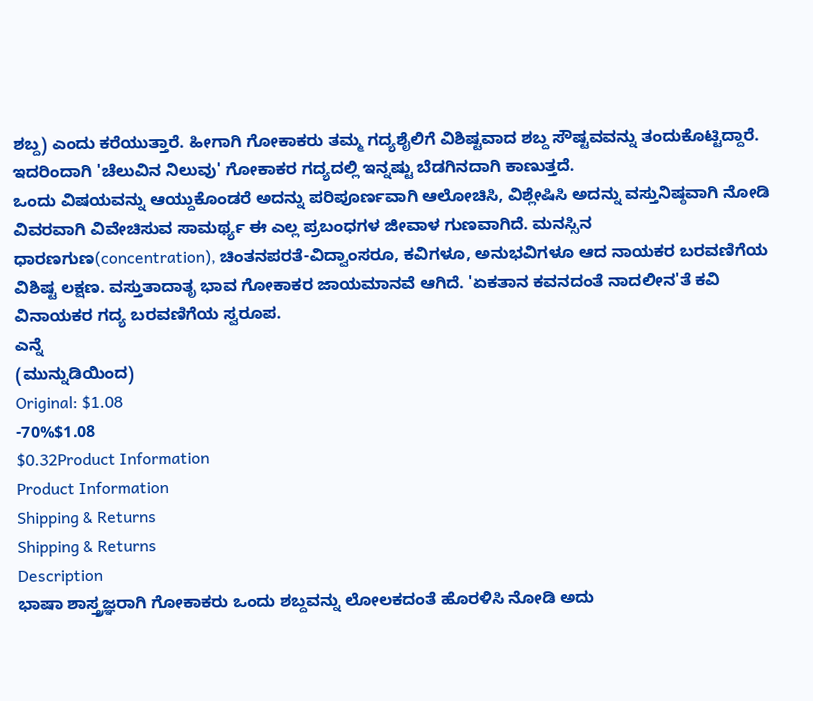ಶಬ್ದ) ಎಂದು ಕರೆಯುತ್ತಾರೆ. ಹೀಗಾಗಿ ಗೋಕಾಕರು ತಮ್ಮ ಗದ್ಯಶೈಲಿಗೆ ವಿಶಿಷ್ಟವಾದ ಶಬ್ದ ಸೌಷ್ಟವವನ್ನು ತಂದುಕೊಟ್ಟಿದ್ದಾರೆ.
ಇದರಿಂದಾಗಿ 'ಚೆಲುವಿನ ನಿಲುವು' ಗೋಕಾಕರ ಗದ್ಯದಲ್ಲಿ ಇನ್ನಷ್ಟು ಬೆಡಗಿನದಾಗಿ ಕಾಣುತ್ತದೆ.
ಒಂದು ವಿಷಯವನ್ನು ಆಯ್ದುಕೊಂಡರೆ ಅದನ್ನು ಪರಿಪೂರ್ಣವಾಗಿ ಆಲೋಚಿಸಿ, ವಿಶ್ಲೇಷಿಸಿ ಅದನ್ನು ವಸ್ತುನಿಷ್ಠವಾಗಿ ನೋಡಿ ವಿವರವಾಗಿ ವಿವೇಚಿಸುವ ಸಾಮರ್ಥ್ಯ ಈ ಎಲ್ಲ ಪ್ರಬಂಧಗಳ ಜೀವಾಳ ಗುಣವಾಗಿದೆ. ಮನಸ್ಸಿನ ಧಾರಣಗುಣ(concentration), ಚಿಂತನಪರತೆ-ವಿದ್ವಾಂಸರೂ, ಕವಿಗಳೂ, ಅನುಭವಿಗಳೂ ಆದ ನಾಯಕರ ಬರವಣಿಗೆಯ ವಿಶಿಷ್ಟ ಲಕ್ಷಣ. ವಸ್ತುತಾದಾತೃ ಭಾವ ಗೋಕಾಕರ ಜಾಯಮಾನವೆ ಆಗಿದೆ. 'ಏಕತಾನ ಕವನದಂತೆ ನಾದಲೀನ'ತೆ ಕವಿ ವಿನಾಯಕರ ಗದ್ಯ ಬರವಣಿಗೆಯ ಸ್ವರೂಪ.
ಎನ್ನೆ
(ಮುನ್ನುಡಿಯಿಂದ)
Original: $1.08
-70%$1.08
$0.32Product Information
Product Information
Shipping & Returns
Shipping & Returns
Description
ಭಾಷಾ ಶಾಸ್ತ್ರಜ್ಞರಾಗಿ ಗೋಕಾಕರು ಒಂದು ಶಬ್ದವನ್ನು ಲೋಲಕದಂತೆ ಹೊರಳಿಸಿ ನೋಡಿ ಅದು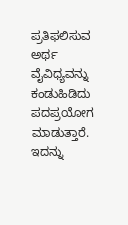ಪ್ರತಿಫಲಿಸುವ ಅರ್ಥ ವೈವಿಧ್ಯವನ್ನು ಕಂಡುಹಿಡಿದು ಪದಪ್ರಯೋಗ ಮಾಡುತ್ತಾರೆ. ಇದನ್ನು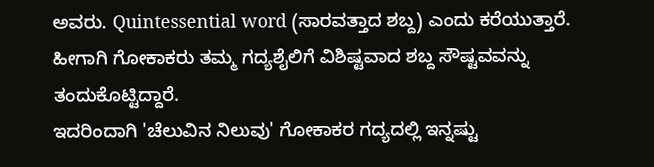ಅವರು. Quintessential word (ಸಾರವತ್ತಾದ ಶಬ್ದ) ಎಂದು ಕರೆಯುತ್ತಾರೆ. ಹೀಗಾಗಿ ಗೋಕಾಕರು ತಮ್ಮ ಗದ್ಯಶೈಲಿಗೆ ವಿಶಿಷ್ಟವಾದ ಶಬ್ದ ಸೌಷ್ಟವವನ್ನು ತಂದುಕೊಟ್ಟಿದ್ದಾರೆ.
ಇದರಿಂದಾಗಿ 'ಚೆಲುವಿನ ನಿಲುವು' ಗೋಕಾಕರ ಗದ್ಯದಲ್ಲಿ ಇನ್ನಷ್ಟು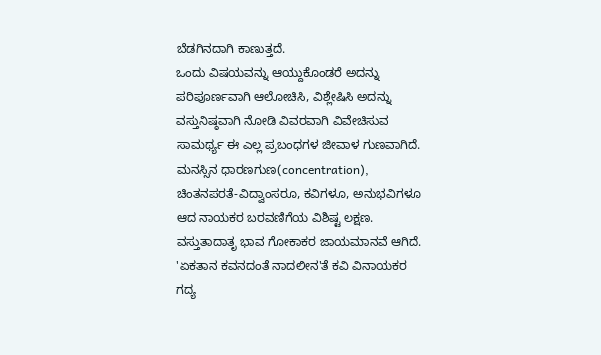ಬೆಡಗಿನದಾಗಿ ಕಾಣುತ್ತದೆ.
ಒಂದು ವಿಷಯವನ್ನು ಆಯ್ದುಕೊಂಡರೆ ಅದನ್ನು ಪರಿಪೂರ್ಣವಾಗಿ ಆಲೋಚಿಸಿ, ವಿಶ್ಲೇಷಿಸಿ ಅದನ್ನು ವಸ್ತುನಿಷ್ಠವಾಗಿ ನೋಡಿ ವಿವರವಾಗಿ ವಿವೇಚಿಸುವ ಸಾಮರ್ಥ್ಯ ಈ ಎಲ್ಲ ಪ್ರಬಂಧಗಳ ಜೀವಾಳ ಗುಣವಾಗಿದೆ. ಮನಸ್ಸಿನ ಧಾರಣಗುಣ(concentration), ಚಿಂತನಪರತೆ-ವಿದ್ವಾಂಸರೂ, ಕವಿಗಳೂ, ಅನುಭವಿಗಳೂ ಆದ ನಾಯಕರ ಬರವಣಿಗೆಯ ವಿಶಿಷ್ಟ ಲಕ್ಷಣ. ವಸ್ತುತಾದಾತೃ ಭಾವ ಗೋಕಾಕರ ಜಾಯಮಾನವೆ ಆಗಿದೆ. 'ಏಕತಾನ ಕವನದಂತೆ ನಾದಲೀನ'ತೆ ಕವಿ ವಿನಾಯಕರ ಗದ್ಯ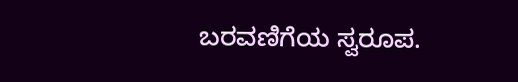ಬರವಣಿಗೆಯ ಸ್ವರೂಪ.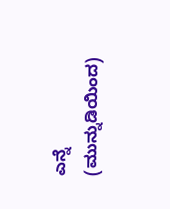ಎನ್ನೆ
(ಮುನ್ನುಡಿಯಿಂದ)